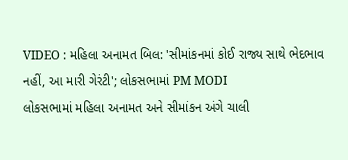VIDEO : મહિલા અનામત બિલ: 'સીમાંકનમાં કોઈ રાજ્ય સાથે ભેદભાવ નહીં, આ મારી ગેરંટી'; લોકસભામાં PM MODI
લોકસભામાં મહિલા અનામત અને સીમાંકન અંગે ચાલી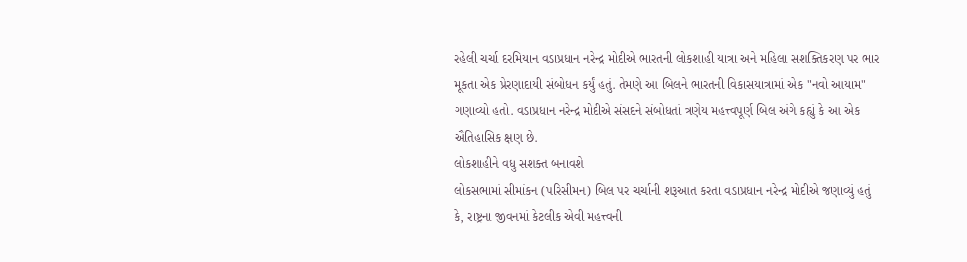રહેલી ચર્ચા દરમિયાન વડાપ્રધાન નરેન્દ્ર મોદીએ ભારતની લોકશાહી યાત્રા અને મહિલા સશક્તિકરણ પર ભાર મૂકતા એક પ્રેરણાદાયી સંબોધન કર્યું હતું. તેમણે આ બિલને ભારતની વિકાસયાત્રામાં એક "નવો આયામ" ગણાવ્યો હતો. વડાપ્રધાન નરેન્દ્ર મોદીએ સંસદને સંબોધતાં ત્રણેય મહત્ત્વપૂર્ણ બિલ અંગે કહ્યું કે આ એક ઐતિહાસિક ક્ષણ છે.
લોકશાહીને વધુ સશક્ત બનાવશે
લોકસભામાં સીમાંકન (પરિસીમન) બિલ પર ચર્ચાની શરૂઆત કરતા વડાપ્રધાન નરેન્દ્ર મોદીએ જણાવ્યું હતું કે, રાષ્ટ્રના જીવનમાં કેટલીક એવી મહત્ત્વની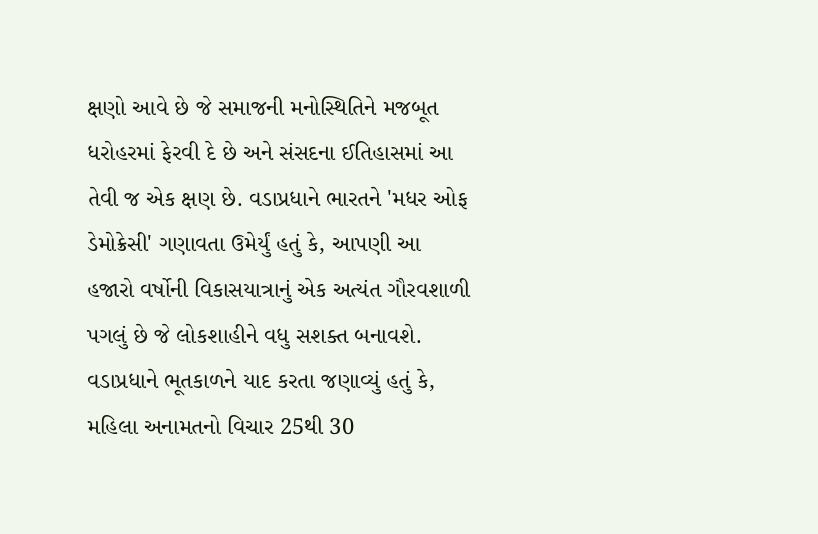ક્ષણો આવે છે જે સમાજની મનોસ્થિતિને મજબૂત ધરોહરમાં ફેરવી દે છે અને સંસદના ઈતિહાસમાં આ તેવી જ એક ક્ષણ છે. વડાપ્રધાને ભારતને 'મધર ઓફ ડેમોક્રેસી' ગણાવતા ઉમેર્યું હતું કે, આપણી આ હજારો વર્ષોની વિકાસયાત્રાનું એક અત્યંત ગૌરવશાળી પગલું છે જે લોકશાહીને વધુ સશક્ત બનાવશે.
વડાપ્રધાને ભૂતકાળને યાદ કરતા જણાવ્યું હતું કે, મહિલા અનામતનો વિચાર 25થી 30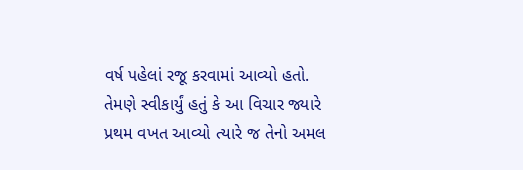વર્ષ પહેલાં રજૂ કરવામાં આવ્યો હતો. તેમણે સ્વીકાર્યું હતું કે આ વિચાર જ્યારે પ્રથમ વખત આવ્યો ત્યારે જ તેનો અમલ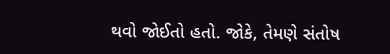થવો જોઈતો હતો. જોકે, તેમણે સંતોષ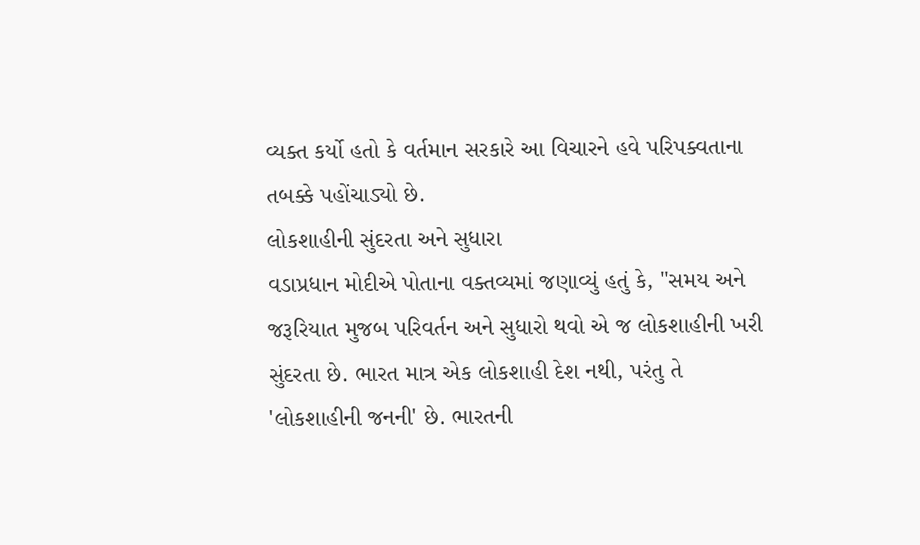વ્યક્ત કર્યો હતો કે વર્તમાન સરકારે આ વિચારને હવે પરિપક્વતાના તબક્કે પહોંચાડ્યો છે.
લોકશાહીની સુંદરતા અને સુધારા
વડાપ્રધાન મોદીએ પોતાના વક્તવ્યમાં જણાવ્યું હતું કે, "સમય અને જરૂરિયાત મુજબ પરિવર્તન અને સુધારો થવો એ જ લોકશાહીની ખરી સુંદરતા છે. ભારત માત્ર એક લોકશાહી દેશ નથી, પરંતુ તે 'લોકશાહીની જનની' છે. ભારતની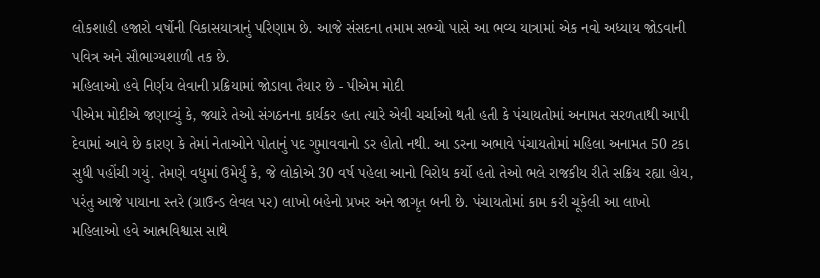લોકશાહી હજારો વર્ષોની વિકાસયાત્રાનું પરિણામ છે. આજે સંસદના તમામ સભ્યો પાસે આ ભવ્ય યાત્રામાં એક નવો અધ્યાય જોડવાની પવિત્ર અને સૌભાગ્યશાળી તક છે.
મહિલાઓ હવે નિર્ણય લેવાની પ્રક્રિયામાં જોડાવા તૈયાર છે - પીએમ મોદી
પીએમ મોદીએ જણાવ્યું કે, જ્યારે તેઓ સંગઠનના કાર્યકર હતા ત્યારે એવી ચર્ચાઓ થતી હતી કે પંચાયતોમાં અનામત સરળતાથી આપી દેવામાં આવે છે કારણ કે તેમાં નેતાઓને પોતાનું પદ ગુમાવવાનો ડર હોતો નથી. આ ડરના અભાવે પંચાયતોમાં મહિલા અનામત 50 ટકા સુધી પહોંચી ગયું. તેમણે વધુમાં ઉમેર્યું કે, જે લોકોએ 30 વર્ષ પહેલા આનો વિરોધ કર્યો હતો તેઓ ભલે રાજકીય રીતે સક્રિય રહ્યા હોય, પરંતુ આજે પાયાના સ્તરે (ગ્રાઉન્ડ લેવલ પર) લાખો બહેનો પ્રખર અને જાગૃત બની છે. પંચાયતોમાં કામ કરી ચૂકેલી આ લાખો મહિલાઓ હવે આત્મવિશ્વાસ સાથે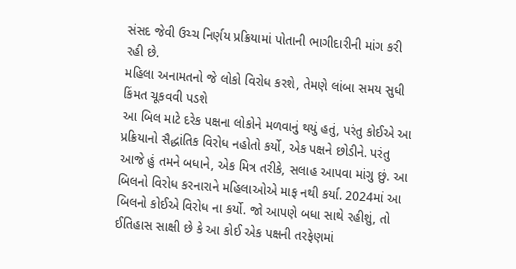સંસદ જેવી ઉચ્ચ નિર્ણય પ્રક્રિયામાં પોતાની ભાગીદારીની માંગ કરી રહી છે.
મહિલા અનામતનો જે લોકો વિરોધ કરશે, તેમણે લાંબા સમય સુધી કિંમત ચૂકવવી પડશે
આ બિલ માટે દરેક પક્ષના લોકોને મળવાનું થયું હતું, પરંતુ કોઈએ આ પ્રક્રિયાનો સૈદ્ધાંતિક વિરોધ નહોતો કર્યો, એક પક્ષને છોડીને. પરંતુ આજે હું તમને બધાને, એક મિત્ર તરીકે, સલાહ આપવા માંગુ છું. આ બિલનો વિરોધ કરનારાને મહિલાઓએ માફ નથી કર્યા. 2024માં આ બિલનો કોઈએ વિરોધ ના કર્યો. જો આપણે બધા સાથે રહીશું, તો ઈતિહાસ સાક્ષી છે કે આ કોઈ એક પક્ષની તરફેણમાં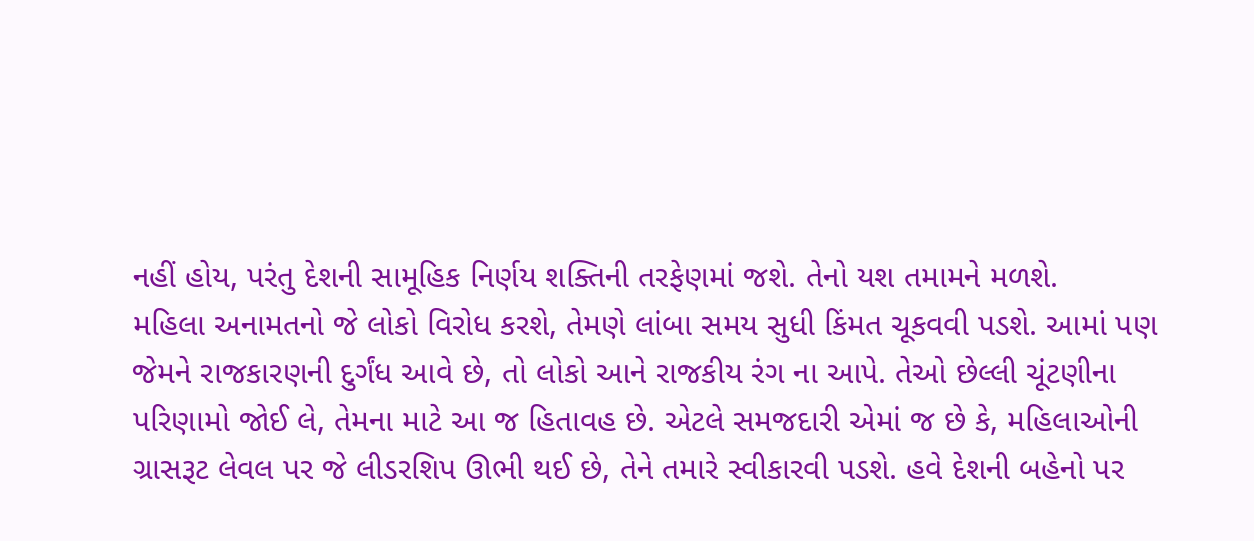નહીં હોય, પરંતુ દેશની સામૂહિક નિર્ણય શક્તિની તરફેણમાં જશે. તેનો યશ તમામને મળશે.
મહિલા અનામતનો જે લોકો વિરોધ કરશે, તેમણે લાંબા સમય સુધી કિંમત ચૂકવવી પડશે. આમાં પણ જેમને રાજકારણની દુર્ગંધ આવે છે, તો લોકો આને રાજકીય રંગ ના આપે. તેઓ છેલ્લી ચૂંટણીના પરિણામો જોઈ લે, તેમના માટે આ જ હિતાવહ છે. એટલે સમજદારી એમાં જ છે કે, મહિલાઓની ગ્રાસરૂટ લેવલ પર જે લીડરશિપ ઊભી થઈ છે, તેને તમારે સ્વીકારવી પડશે. હવે દેશની બહેનો પર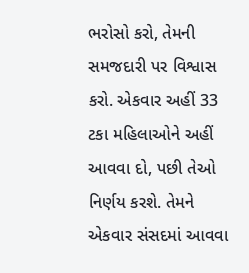ભરોસો કરો, તેમની સમજદારી પર વિશ્વાસ કરો. એકવાર અહીં 33 ટકા મહિલાઓને અહીં આવવા દો, પછી તેઓ નિર્ણય કરશે. તેમને એકવાર સંસદમાં આવવા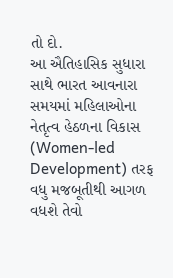તો દો.
આ ઐતિહાસિક સુધારા સાથે ભારત આવનારા સમયમાં મહિલાઓના નેતૃત્વ હેઠળના વિકાસ (Women-led Development) તરફ વધુ મજબૂતીથી આગળ વધશે તેવો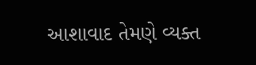આશાવાદ તેમણે વ્યક્ત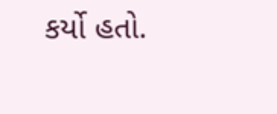કર્યો હતો.